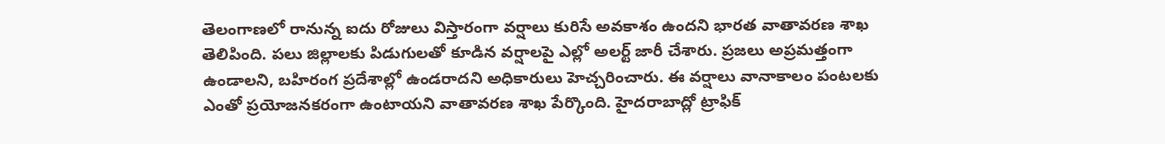తెలంగాణలో రానున్న ఐదు రోజులు విస్తారంగా వర్షాలు కురిసే అవకాశం ఉందని భారత వాతావరణ శాఖ తెలిపింది. పలు జిల్లాలకు పిడుగులతో కూడిన వర్షాలపై ఎల్లో అలర్ట్ జారీ చేశారు. ప్రజలు అప్రమత్తంగా ఉండాలని, బహిరంగ ప్రదేశాల్లో ఉండరాదని అధికారులు హెచ్చరించారు. ఈ వర్షాలు వానాకాలం పంటలకు ఎంతో ప్రయోజనకరంగా ఉంటాయని వాతావరణ శాఖ పేర్కొంది. హైదరాబాద్లో ట్రాఫిక్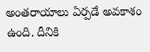అంతరాయాలు ఏర్పడే అవకాశం ఉంది. దీనికి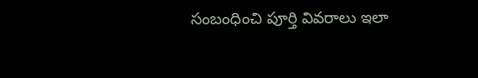సంబంధించి పూర్తి వివరాలు ఇలా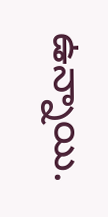ఉన్నాయి.